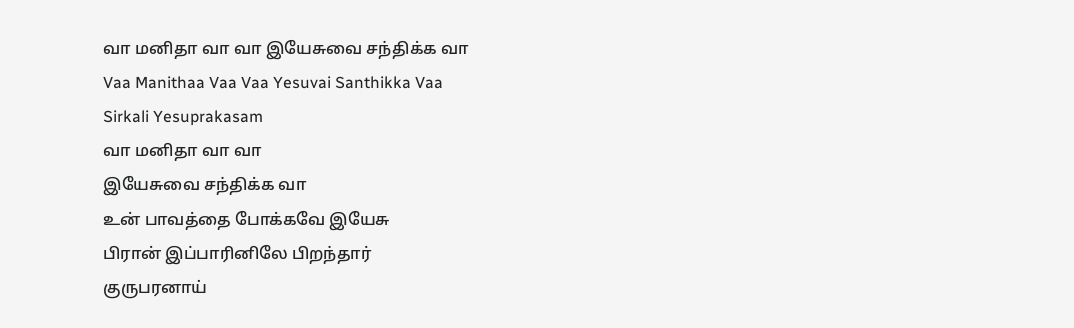வா மனிதா வா வா இயேசுவை சந்திக்க வா
Vaa Manithaa Vaa Vaa Yesuvai Santhikka Vaa
Sirkali Yesuprakasam
வா மனிதா வா வா
இயேசுவை சந்திக்க வா
உன் பாவத்தை போக்கவே இயேசு
பிரான் இப்பாரினிலே பிறந்தார்
குருபரனாய்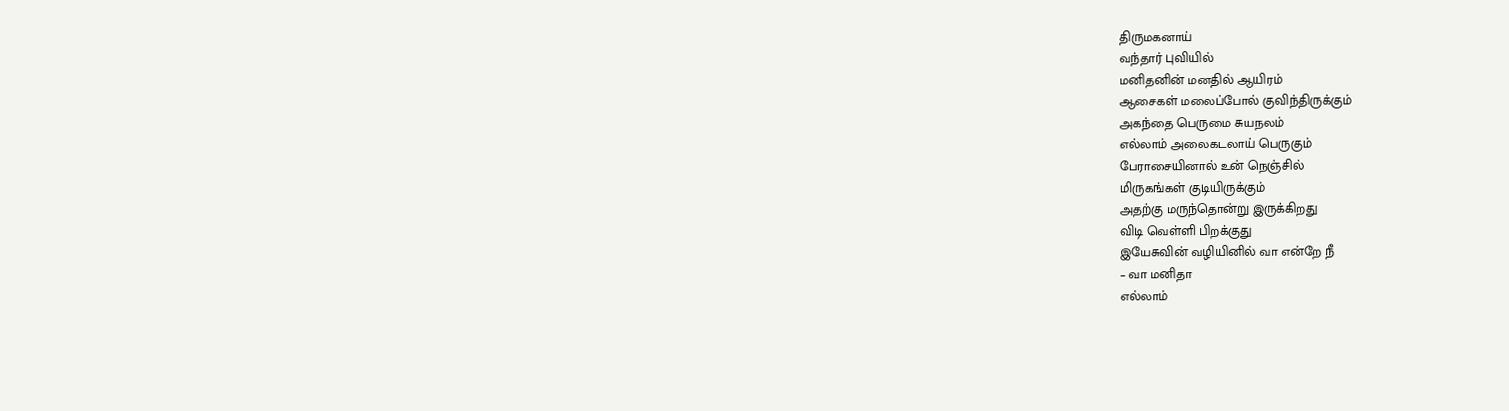திருமகனாய்
வந்தார் புவியில்
மனிதனின் மனதில் ஆயிரம்
ஆசைகள் மலைப்போல் குவிந்திருக்கும்
அகந்தை பெருமை சுயநலம்
எல்லாம் அலைகடலாய் பெருகும்
பேராசையினால் உன் நெஞ்சில்
மிருகங்கள் குடியிருக்கும்
அதற்கு மருந்தொன்று இருக்கிறது
விடி வெள்ளி பிறக்குது
இயேசுவின் வழியினில் வா என்றே நீ
– வா மனிதா
எல்லாம்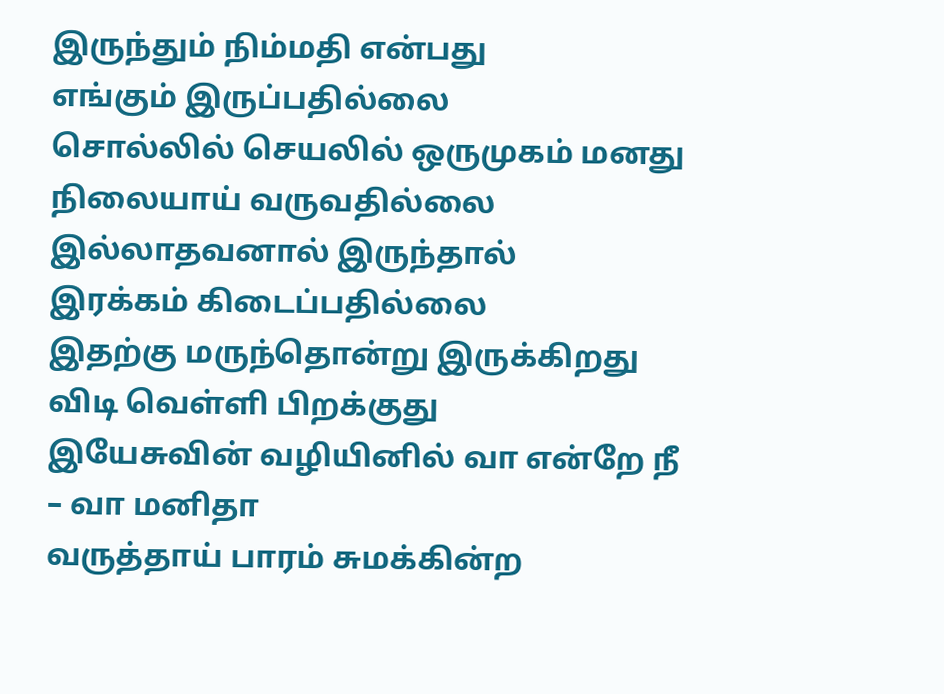இருந்தும் நிம்மதி என்பது
எங்கும் இருப்பதில்லை
சொல்லில் செயலில் ஒருமுகம் மனது
நிலையாய் வருவதில்லை
இல்லாதவனால் இருந்தால்
இரக்கம் கிடைப்பதில்லை
இதற்கு மருந்தொன்று இருக்கிறது
விடி வெள்ளி பிறக்குது
இயேசுவின் வழியினில் வா என்றே நீ
– வா மனிதா
வருத்தாய் பாரம் சுமக்கின்ற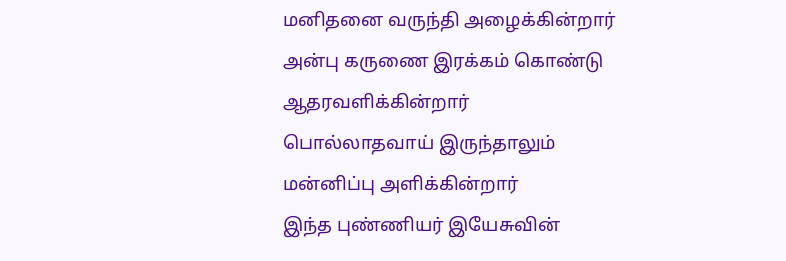மனிதனை வருந்தி அழைக்கின்றார்
அன்பு கருணை இரக்கம் கொண்டு
ஆதரவளிக்கின்றார்
பொல்லாதவாய் இருந்தாலும்
மன்னிப்பு அளிக்கின்றார்
இந்த புண்ணியர் இயேசுவின்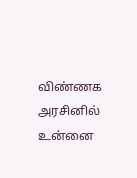விண்ணக அரசினில்
உன்னை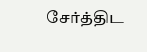சேர்த்திட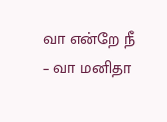வா என்றே நீ
– வா மனிதா